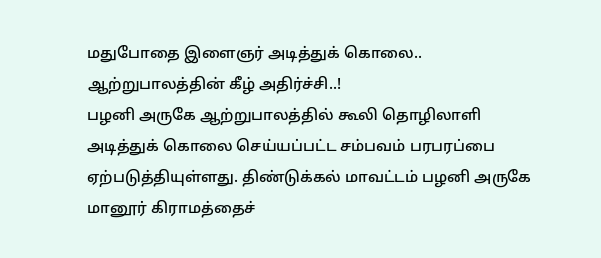மதுபோதை இளைஞர் அடித்துக் கொலை.. ஆற்றுபாலத்தின் கீழ் அதிர்ச்சி..!
பழனி அருகே ஆற்றுபாலத்தில் கூலி தொழிலாளி அடித்துக் கொலை செய்யப்பட்ட சம்பவம் பரபரப்பை ஏற்படுத்தியுள்ளது. திண்டுக்கல் மாவட்டம் பழனி அருகே மானூர் கிராமத்தைச்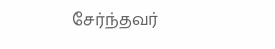சேர்ந்தவர்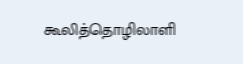கூலித்தொழிலாளி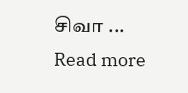சிவா ...
Read more